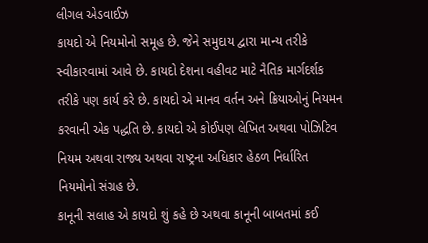લીગલ એડવાઈઝ
કાયદો એ નિયમોનો સમૂહ છે. જેને સમુદાય દ્વારા માન્ય તરીકે સ્વીકારવામાં આવે છે. કાયદો દેશના વહીવટ માટે નૈતિક માર્ગદર્શક તરીકે પણ કાર્ય કરે છે. કાયદો એ માનવ વર્તન અને ક્રિયાઓનું નિયમન કરવાની એક પદ્ધતિ છે. કાયદો એ કોઈપણ લેખિત અથવા પોઝિટિવ નિયમ અથવા રાજ્ય અથવા રાષ્ટ્રના અધિકાર હેઠળ નિર્ધારિત નિયમોનો સંગ્રહ છે.
કાનૂની સલાહ એ કાયદો શું કહે છે અથવા કાનૂની બાબતમાં કઈ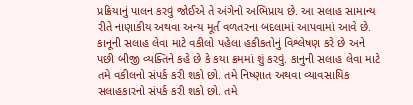પ્રક્રિયાનું પાલન કરવું જોઈએ તે અંગેનો અભિપ્રાય છે. આ સલાહ સામાન્ય રીતે નાણાકીય અથવા અન્ય મૂર્ત વળતરના બદલામાં આપવામાં આવે છે.
કાનૂની સલાહ લેવા માટે વકીલો પહેલા હકીકતોનું વિશ્લેષણ કરે છે અને પછી બીજી વ્યક્તિને કહે છે કે કયા ક્રમમાં શું કરવું. કાનુની સલાહ લેવા માટે તમે વકીલનો સંપર્ક કરી શકો છો. તમે નિષ્ણાત અથવા વ્યાવસાયિક સલાહકારનો સંપર્ક કરી શકો છો. તમે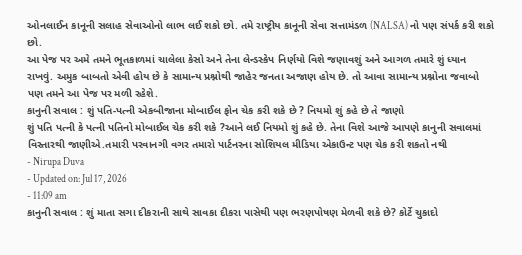ઓનલાઈન કાનૂની સલાહ સેવાઓનો લાભ લઈ શકો છો. તમે રાષ્ટ્રીય કાનૂની સેવા સત્તામંડળ (NALSA) નો પણ સંપર્ક કરી શકો છો.
આ પેજ પર અમે તમને ભૂતકાળમાં ચાલેલા કેસો અને તેના લેન્ડસ્કેપ નિર્ણયો વિશે જણાવશું અને આગળ તમારે શું ધ્યાન રાખવું. અમુક બાબતો એવી હોય છે કે સામાન્ય પ્રશ્નોથી જાહેર જનતા અજાણ હોય છે. તો આવા સામાન્ય પ્રશ્નોના જવાબો પણ તમને આ પેજ પર મળી રહેશે.
કાનુની સવાલ : શું પતિ-પત્ની એકબીજાના મોબાઈલ ફોન ચેક કરી શકે છે ? નિયમો શું કહે છે તે જાણો
શું પતિ પત્ની કે પત્ની પતિનો મોબાઈલ ચેક કરી શકે ?આને લઈ નિયમો શું કહે છે. તેના વિશે આજે આપણે કાનુની સવાલમાં વિસ્તારથી જાણીએ.તમારી પરવાનગી વગર તમારો પાર્ટનરના સોશિયલ મીડિયા એકાઉન્ટ પણ ચેક કરી શકતો નથી
- Nirupa Duva
- Updated on: Jul 17, 2026
- 11:09 am
કાનુની સવાલ : શું માતા સગા દીકરાની સાથે સાવકા દીકરા પાસેથી પણ ભરણપોષણ મેળવી શકે છે? કોર્ટે ચુકાદો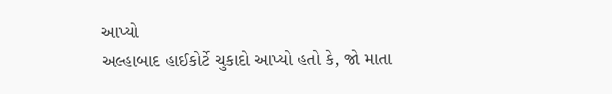આપ્યો
અલ્હાબાદ હાઈકોર્ટે ચુકાદો આપ્યો હતો કે, જો માતા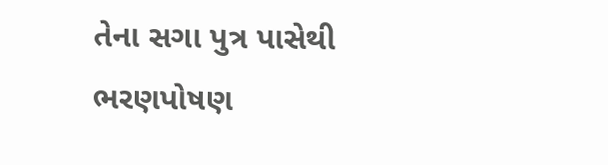તેના સગા પુત્ર પાસેથી ભરણપોષણ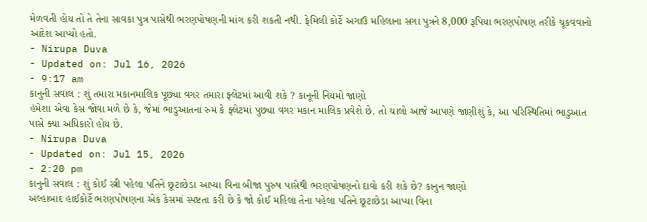મેળવતી હોય તો તે તેના સાવકા પુત્ર પાસેથી ભરણપોષણની માંગ કરી શકતી નથી. ફેમિલી કોર્ટે અગાઉ મહિલાના સગા પુત્રને 8,000 રૂપિયા ભરણપોષણ તરીકે ચૂકવવાનો આદેશ આપ્યો હતો.
- Nirupa Duva
- Updated on: Jul 16, 2026
- 9:17 am
કાનુની સવાલ : શું તમારા મકાનમાલિક પૂછ્યા વગર તમારા ફ્લેટમાં આવી શકે ? કાનૂની નિયમો જાણો
હંમેશા એવા કેસ જોવા મળે છે કે, જેમાં ભાડુઆતના રુમ કે ફ્લેટમાં પુછ્યા વગર મકાન માલિક પ્રવેશે છે. તો ચાલો આજે આપણે જાણીશું કે, આ પરિસ્થિતિમાં ભાડુઆત પાસે ક્યા અધિકારો હોય છે.
- Nirupa Duva
- Updated on: Jul 15, 2026
- 2:20 pm
કાનુની સવાલ : શું કોઈ સ્ત્રી પહેલા પતિને છૂટાછેડા આપ્યા વિના બીજા પુરુષ પાસેથી ભરણપોષણનો દાવો કરી શકે છે? કાનુન જાણો
અલ્હાબાદ હાઈકોર્ટે ભરણપોષણના એક કેસમાં સ્પષ્ટતા કરી છે કે જો કોઈ મહિલા તેના પહેલા પતિને છૂટાછેડા આપ્યા વિના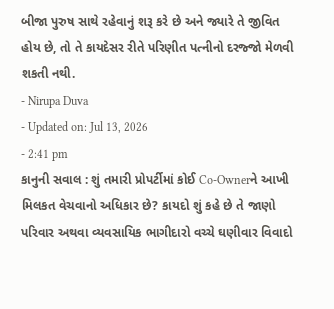બીજા પુરુષ સાથે રહેવાનું શરૂ કરે છે અને જ્યારે તે જીવિત હોય છે, તો તે કાયદેસર રીતે પરિણીત પત્નીનો દરજ્જો મેળવી શકતી નથી.
- Nirupa Duva
- Updated on: Jul 13, 2026
- 2:41 pm
કાનુની સવાલ : શું તમારી પ્રોપર્ટીમાં કોઈ Co-Ownerને આખી મિલકત વેચવાનો અધિકાર છે? કાયદો શું કહે છે તે જાણો
પરિવાર અથવા વ્યવસાયિક ભાગીદારો વચ્ચે ઘણીવાર વિવાદો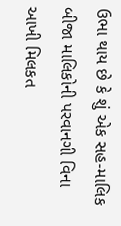ઉભા થાય છે કે શું એક સહ-માલિક બીજા માલિકોની પરવાનગી વિના આખી મિલકત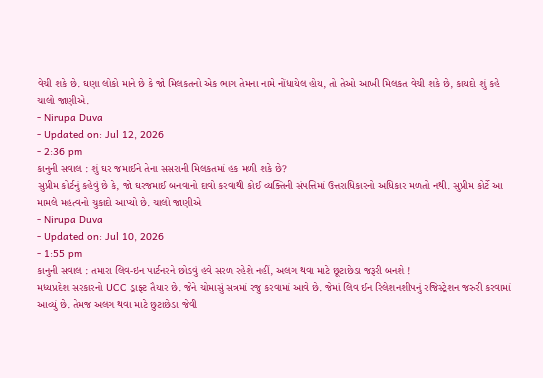વેચી શકે છે. ઘણા લોકો માને છે કે જો મિલકતનો એક ભાગ તેમના નામે નોંધાયેલ હોય, તો તેઓ આખી મિલકત વેચી શકે છે, કાયદો શું કહે ચાલો જાણીએ.
- Nirupa Duva
- Updated on: Jul 12, 2026
- 2:36 pm
કાનુની સવાલ : શું ઘર જમાઈને તેના સસરાની મિલકતમાં હક મળી શકે છે?
સુપ્રીમ કોર્ટનું કહેવું છે કે, જો ઘરજમાઈ બનવાનો દાવો કરવાથી કોઈ વ્યક્તિની સંપત્તિમાં ઉત્તરાધિકારનો અધિકાર મળતો નથી. સુપ્રીમ કોર્ટે આ મામલે મહત્વનો ચુકાદો આપ્યો છે. ચાલો જાણીએ
- Nirupa Duva
- Updated on: Jul 10, 2026
- 1:55 pm
કાનુની સવાલ : તમારા લિવ-ઇન પાર્ટનરને છોડવું હવે સરળ રહેશે નહીં, અલગ થવા માટે છૂટાછેડા જરૂરી બનશે !
મધ્યપ્રદેશ સરકારનો UCC ડ્રાફ્ટ તૈયાર છે. જેને ચોમાસું સત્રમાં રજુ કરવામાં આવે છે. જેમાં લિવ ઈન રિલેશનશીપનું રજિસ્ટ્રેશન જરુરી કરવામાં આવ્યું છે. તેમજ અલગ થવા માટે છુટાછેડા જેવી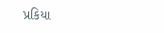પ્રકિયા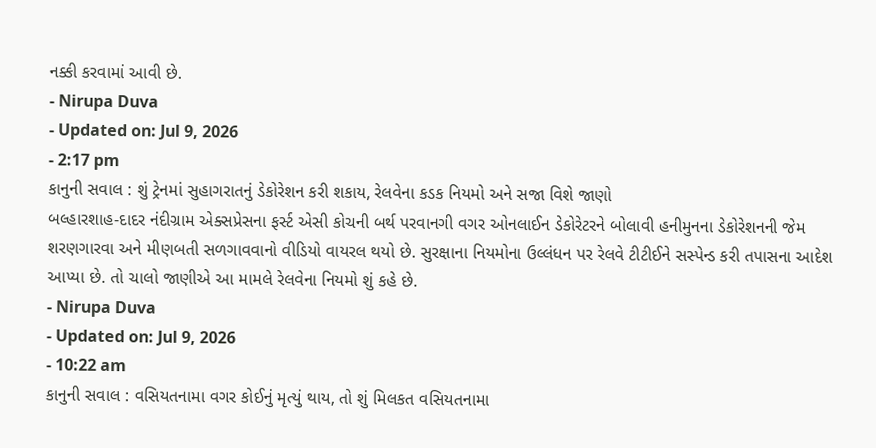નક્કી કરવામાં આવી છે.
- Nirupa Duva
- Updated on: Jul 9, 2026
- 2:17 pm
કાનુની સવાલ : શું ટ્રેનમાં સુહાગરાતનું ડેકોરેશન કરી શકાય, રેલવેના કડક નિયમો અને સજા વિશે જાણો
બલ્હારશાહ-દાદર નંદીગ્રામ એક્સપ્રેસના ફર્સ્ટ એસી કોચની બર્થ પરવાનગી વગર ઓનલાઈન ડેકોરેટરને બોલાવી હનીમુનના ડેકોરેશનની જેમ શરણગારવા અને મીણબતી સળગાવવાનો વીડિયો વાયરલ થયો છે. સુરક્ષાના નિયમોના ઉલ્લંધન પર રેલવે ટીટીઈને સસ્પેન્ડ કરી તપાસના આદેશ આપ્યા છે. તો ચાલો જાણીએ આ મામલે રેલવેના નિયમો શું કહે છે.
- Nirupa Duva
- Updated on: Jul 9, 2026
- 10:22 am
કાનુની સવાલ : વસિયતનામા વગર કોઈનું મૃત્યું થાય, તો શું મિલકત વસિયતનામા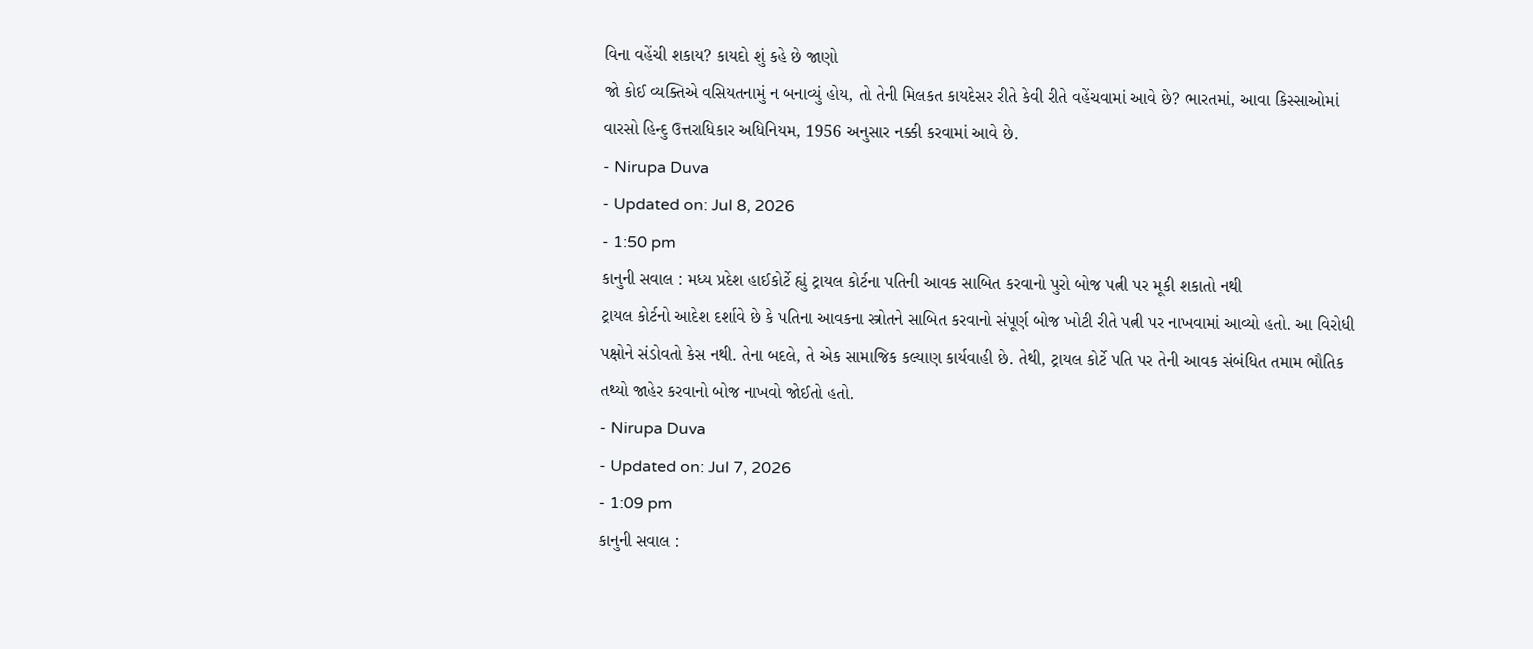વિના વહેંચી શકાય? કાયદો શું કહે છે જાણો
જો કોઈ વ્યક્તિએ વસિયતનામું ન બનાવ્યું હોય, તો તેની મિલકત કાયદેસર રીતે કેવી રીતે વહેંચવામાં આવે છે? ભારતમાં, આવા કિસ્સાઓમાં વારસો હિન્દુ ઉત્તરાધિકાર અધિનિયમ, 1956 અનુસાર નક્કી કરવામાં આવે છે.
- Nirupa Duva
- Updated on: Jul 8, 2026
- 1:50 pm
કાનુની સવાલ : મધ્ય પ્રદેશ હાઈકોર્ટે હ્યું ટ્રાયલ કોર્ટના પતિની આવક સાબિત કરવાનો પુરો બોજ પત્ની પર મૂકી શકાતો નથી
ટ્રાયલ કોર્ટનો આદેશ દર્શાવે છે કે પતિના આવકના સ્ત્રોતને સાબિત કરવાનો સંપૂર્ણ બોજ ખોટી રીતે પત્ની પર નાખવામાં આવ્યો હતો. આ વિરોધી પક્ષોને સંડોવતો કેસ નથી. તેના બદલે, તે એક સામાજિક કલ્યાણ કાર્યવાહી છે. તેથી, ટ્રાયલ કોર્ટે પતિ પર તેની આવક સંબંધિત તમામ ભૌતિક તથ્યો જાહેર કરવાનો બોજ નાખવો જોઈતો હતો.
- Nirupa Duva
- Updated on: Jul 7, 2026
- 1:09 pm
કાનુની સવાલ :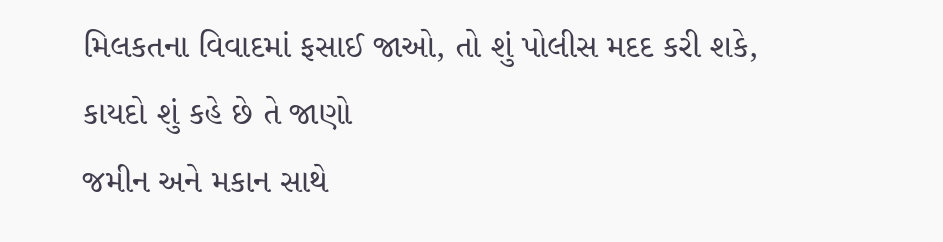મિલકતના વિવાદમાં ફસાઈ જાઓ, તો શું પોલીસ મદદ કરી શકે, કાયદો શું કહે છે તે જાણો
જમીન અને મકાન સાથે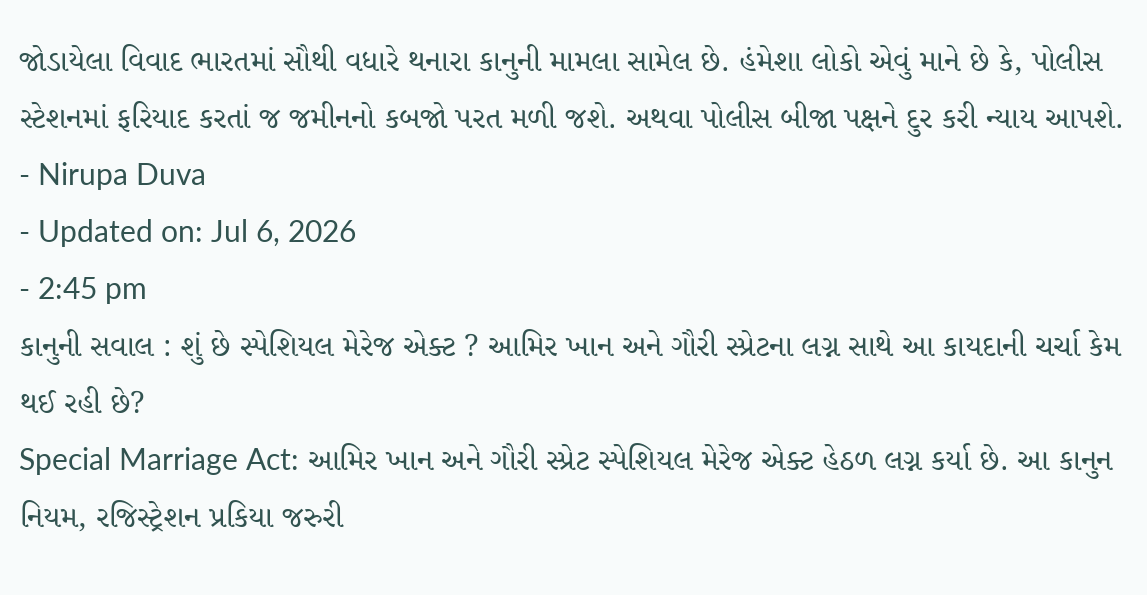જોડાયેલા વિવાદ ભારતમાં સૌથી વધારે થનારા કાનુની મામલા સામેલ છે. હંમેશા લોકો એવું માને છે કે, પોલીસ સ્ટેશનમાં ફરિયાદ કરતાં જ જમીનનો કબજો પરત મળી જશે. અથવા પોલીસ બીજા પક્ષને દુર કરી ન્યાય આપશે.
- Nirupa Duva
- Updated on: Jul 6, 2026
- 2:45 pm
કાનુની સવાલ : શું છે સ્પેશિયલ મેરેજ એક્ટ ? આમિર ખાન અને ગૌરી સ્પ્રેટના લગ્ન સાથે આ કાયદાની ચર્ચા કેમ થઈ રહી છે?
Special Marriage Act: આમિર ખાન અને ગૌરી સ્પ્રેટ સ્પેશિયલ મેરેજ એક્ટ હેઠળ લગ્ન કર્યા છે. આ કાનુન નિયમ, રજિસ્ટ્રેશન પ્રકિયા જરુરી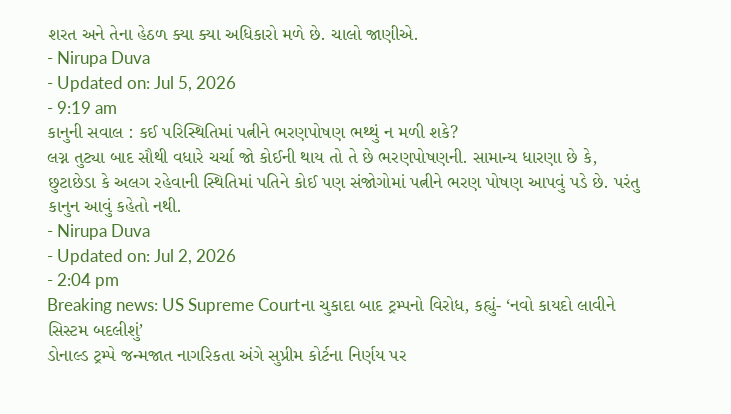શરત અને તેના હેઠળ ક્યા ક્યા અધિકારો મળે છે. ચાલો જાણીએ.
- Nirupa Duva
- Updated on: Jul 5, 2026
- 9:19 am
કાનુની સવાલ : કઈ પરિસ્થિતિમાં પત્નીને ભરણપોષણ ભથ્થું ન મળી શકે?
લગ્ન તુટ્યા બાદ સૌથી વધારે ચર્ચા જો કોઈની થાય તો તે છે ભરણપોષણની. સામાન્ય ધારણા છે કે, છુટાછેડા કે અલગ રહેવાની સ્થિતિમાં પતિને કોઈ પણ સંજોગોમાં પત્નીને ભરણ પોષણ આપવું પડે છે. પરંતુ કાનુન આવું કહેતો નથી.
- Nirupa Duva
- Updated on: Jul 2, 2026
- 2:04 pm
Breaking news: US Supreme Courtના ચુકાદા બાદ ટ્રમ્પનો વિરોધ, કહ્યું- ‘નવો કાયદો લાવીને સિસ્ટમ બદલીશું’
ડોનાલ્ડ ટ્રમ્પે જન્મજાત નાગરિકતા અંગે સુપ્રીમ કોર્ટના નિર્ણય પર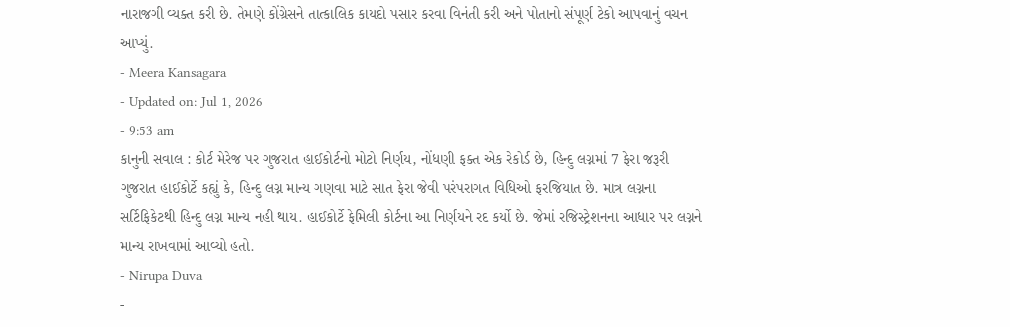નારાજગી વ્યક્ત કરી છે. તેમણે કોંગ્રેસને તાત્કાલિક કાયદો પસાર કરવા વિનંતી કરી અને પોતાનો સંપૂર્ણ ટેકો આપવાનું વચન આપ્યું.
- Meera Kansagara
- Updated on: Jul 1, 2026
- 9:53 am
કાનુની સવાલ : કોર્ટ મેરેજ પર ગુજરાત હાઈકોર્ટનો મોટો નિર્ણય, નોંધણી ફક્ત એક રેકોર્ડ છે, હિન્દુ લગ્નમાં 7 ફેરા જરૂરી
ગુજરાત હાઈકોર્ટે કહ્યું કે, હિન્દુ લગ્ન માન્ય ગણવા માટે સાત ફેરા જેવી પરંપરાગત વિધિઓ ફરજિયાત છે. માત્ર લગ્નના સર્ટિફિકેટથી હિન્દુ લગ્ન માન્ય નહી થાય. હાઈકોર્ટે ફેમિલી કોર્ટના આ નિર્ણયને રદ કર્યો છે. જેમાં રજિસ્ટ્રેશનના આધાર પર લગ્નને માન્ય રાખવામાં આવ્યો હતો.
- Nirupa Duva
-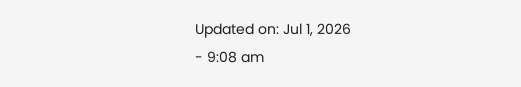Updated on: Jul 1, 2026
- 9:08 am